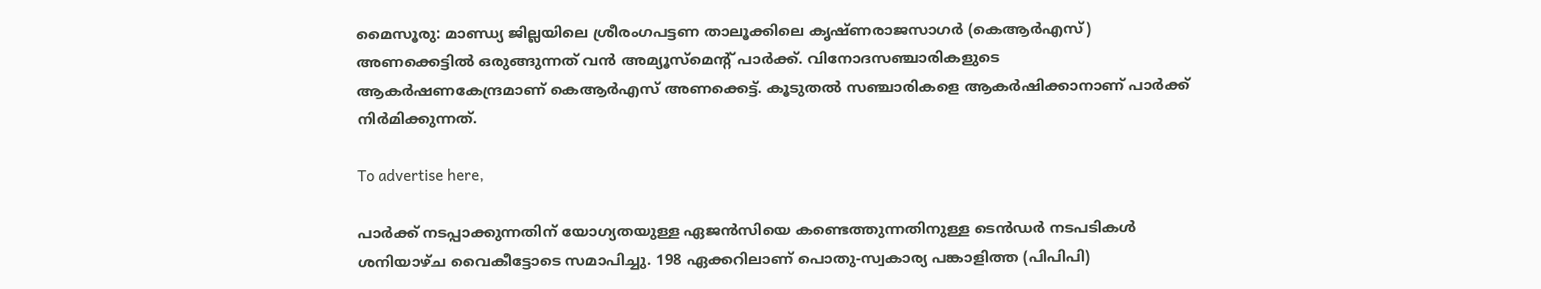മൈസൂരു: മാണ്ഡ്യ ജില്ലയിലെ ശ്രീരംഗപട്ടണ താലൂക്കിലെ കൃഷ്ണരാജസാഗർ (കെആർഎസ്) അണക്കെട്ടിൽ ഒരുങ്ങുന്നത് വൻ അമ്യൂസ്‌മെന്റ് പാർക്ക്. വിനോദസഞ്ചാരികളുടെ ആകർഷണകേന്ദ്രമാണ് കെആർഎസ് അണക്കെട്ട്. കൂടുതൽ സഞ്ചാരികളെ ആകർഷിക്കാനാണ് പാർക്ക് നിർമിക്കുന്നത്.

To advertise here,

പാർക്ക് നടപ്പാക്കുന്നതിന് യോഗ്യതയുള്ള ഏജൻസിയെ കണ്ടെത്തുന്നതിനുള്ള ടെൻഡർ നടപടികൾ ശനിയാഴ്ച വൈകീട്ടോടെ സമാപിച്ചു. 198 ഏക്കറിലാണ് പൊതു-സ്വകാര്യ പങ്കാളിത്ത (പിപിപി)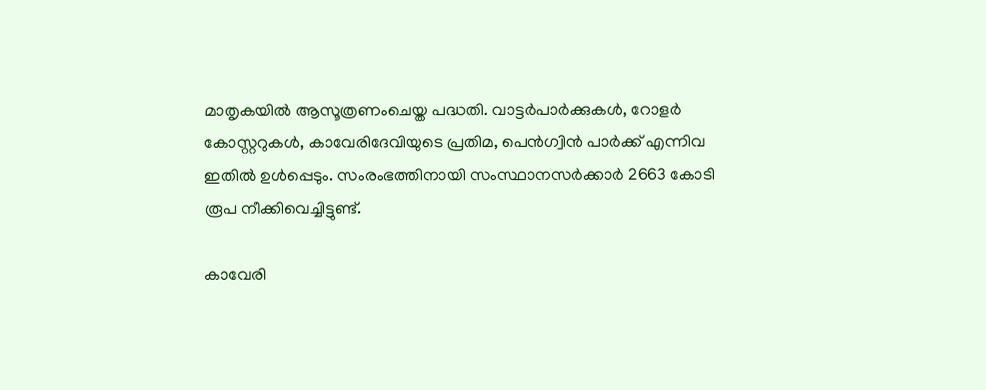മാതൃകയിൽ ആസൂത്രണംചെയ്ത പദ്ധതി. വാട്ടർപാർക്കുകൾ, റോളർ കോസ്റ്ററുകൾ, കാവേരിദേവിയുടെ പ്രതിമ, പെൻഗ്വിൻ പാർക്ക് എന്നിവ ഇതിൽ ഉൾപ്പെടും. സംരംഭത്തിനായി സംസ്ഥാനസർക്കാർ 2663 കോടി രൂപ നീക്കിവെച്ചിട്ടുണ്ട്.

കാവേരി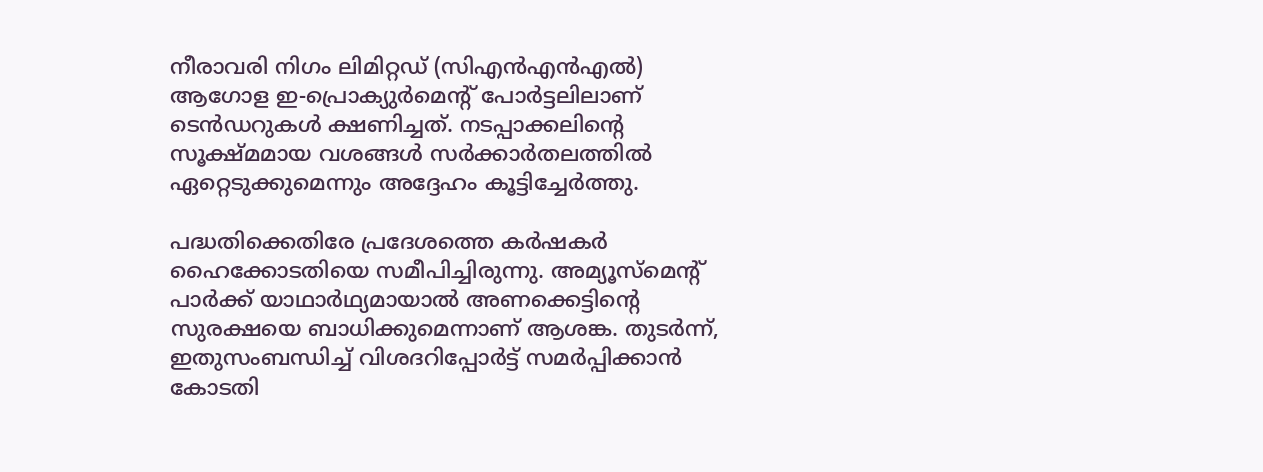നീരാവരി നിഗം ലിമിറ്റഡ് (സിഎൻഎൻഎൽ) ആഗോള ഇ-പ്രൊക്യുർമെന്റ് പോർട്ടലിലാണ് ടെൻഡറുകൾ ക്ഷണിച്ചത്. നടപ്പാക്കലിന്റെ സൂക്ഷ്മമായ വശങ്ങൾ സർക്കാർതലത്തിൽ ഏറ്റെടുക്കുമെന്നും അദ്ദേഹം കൂട്ടിച്ചേർത്തു.

പദ്ധതിക്കെതിരേ പ്രദേശത്തെ കർഷകർ ഹൈക്കോടതിയെ സമീപിച്ചിരുന്നു. അമ്യൂസ്‌മെന്റ് പാർക്ക് യാഥാർഥ്യമായാൽ അണക്കെട്ടിന്റെ സുരക്ഷയെ ബാധിക്കുമെന്നാണ് ആശങ്ക. തുടർന്ന്, ഇതുസംബന്ധിച്ച് വിശദറിപ്പോർട്ട് സമർപ്പിക്കാൻ കോടതി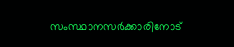സംസ്ഥാനസർക്കാരിനോട്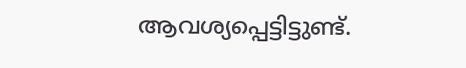ആവശ്യപ്പെട്ടിട്ടുണ്ട്.